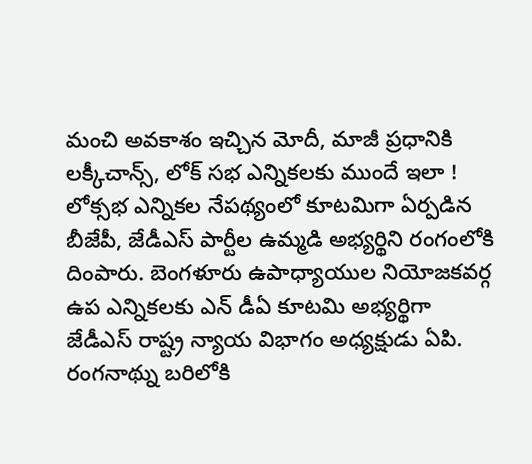మంచి అవకాశం ఇచ్చిన మోదీ, మాజీ ప్రధానికి లక్కీచాన్స్, లోక్ సభ ఎన్నికలకు ముందే ఇలా !
లోక్సభ ఎన్నికల నేపథ్యంలో కూటమిగా ఏర్పడిన బీజేపీ, జేడీఎస్ పార్టీల ఉమ్మడి అభ్యర్థిని రంగంలోకి దింపారు. బెంగళూరు ఉపాధ్యాయుల నియోజకవర్గ ఉప ఎన్నికలకు ఎన్ డీఏ కూటమి అభ్యర్థిగా జేడీఎస్ రాష్ట్ర న్యాయ విభాగం అధ్యక్షుడు ఏపి. రంగనాథ్ను బరిలోకి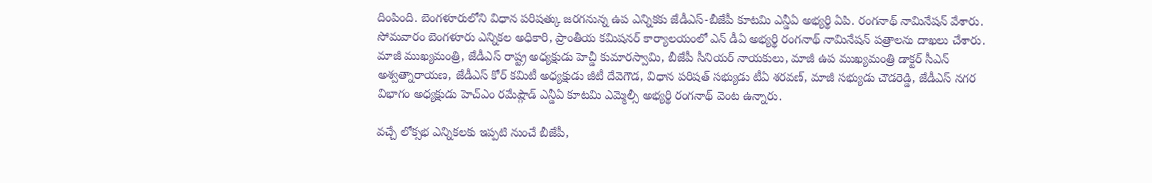దింపింది. బెంగళూరులోని విధాన పరిషత్కు జరగనున్న ఉప ఎన్నికకు జేడీఎస్-బీజేపీ కూటమి ఎన్డీఏ అభ్యర్థి ఏపి. రంగనాథ్ నామినేషన్ వేశారు.
సోమవారం బెంగళూరు ఎన్నికల అధికారి, ప్రాంతీయ కమిషనర్ కార్యాలయంలో ఎన్ డీఏ అభ్యర్థి రంగనాథ్ నామినేషన్ పత్రాలను దాఖలు చేశారు. మాజీ ముఖ్యమంత్రి, జేడీఎస్ రాష్ట్ర అధ్యక్షుడు హెచ్డీ కుమారస్వామి, బీజేపీ సీనియర్ నాయకులు, మాజీ ఉప ముఖ్యమంత్రి డాక్టర్ సీఎన్ అశ్వత్నారాయణ, జేడీఎస్ కోర్ కమిటీ అధ్యక్షుడు జీటీ దేవెగౌడ, విధాన పరిషత్ సభ్యుడు టీఏ శరవణ్, మాజీ సభ్యుడు చౌడరెడ్డి, జేడీఎస్ నగర విభాగం అధ్యక్షుడు హెచ్ఎం రమేష్గౌడ్ ఎన్డీఏ కూటమి ఎమ్మెల్సీ అభ్యర్థి రంగనాథ్ వెంట ఉన్నారు.

వచ్చే లోక్సభ ఎన్నికలకు ఇప్పటి నుంచే బీజేపీ,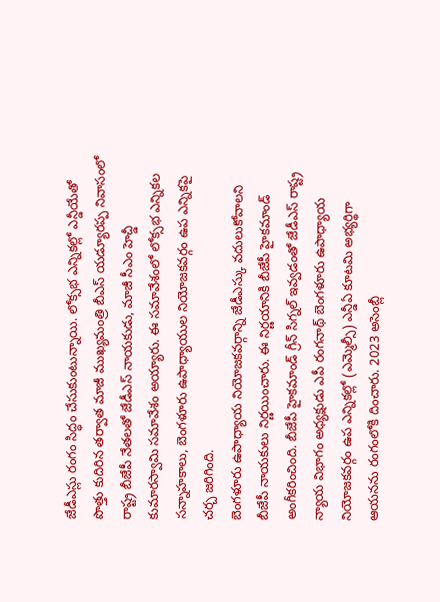జేడీఎస్లు రంగం సిద్ధం చేసుకుంటున్నాయి. లోక్సభ ఎన్నికల్లో ఎన్డీయేతో పొత్తు కుదిరిన తర్వాత మాజీ ముఖ్యమంత్రి బీఎస్ యడ్యూరప్ప నివాసంలో రాష్ట్ర బీజేపీ నేతలతో జేడీఎస్ నాయకుడు, మాజీ సీఎం హెచ్డీ కుమారస్వామి సమావేశం అయ్యారు. ఈ సమావేశంలో లోక్సభ ఎన్నికల సన్నాహకాలు, బెంగళూరు ఉపాధ్యాయుల నియోజకవర్గం ఉప ఎన్నికపై చర్చ జరిగింది.
బెంగళూరు ఉపాధ్యాయ నియోజకవర్గాన్ని జేడీఎస్కు వదులుకోవాలని బీజేపీ నాయకులు నిర్ణయించారు. ఈ నిర్ణయానికి బీజేపీ హైకమాండ్ అంగీకరించింది. బీజేపీ హైకమాండ్ గ్రీన్ సిగ్నల్ ఇవ్వడంతో జేడీఎస్ రాష్ట్ర న్యాయ విభాగం అధ్యక్షుడు ఎపీ రంగనాథ్ బెంగళూరు ఉపాధ్యాయ నియోజకవర్గం ఉప ఎన్నికల్లో (ఎమ్మెల్సీ) ఎన్డీఏ కూటమి అభ్యర్థిగా ఆయనను రంగంలోకి దించారు. 2023 అసెంబ్లీ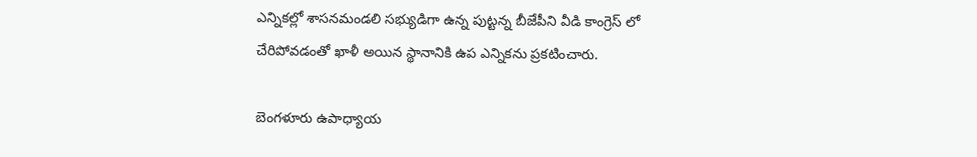ఎన్నికల్లో శాసనమండలి సభ్యుడిగా ఉన్న పుట్టన్న బీజేపీని వీడి కాంగ్రెస్ లో చేరిపోవడంతో ఖాళీ అయిన స్థానానికి ఉప ఎన్నికను ప్రకటించారు.

బెంగళూరు ఉపాధ్యాయ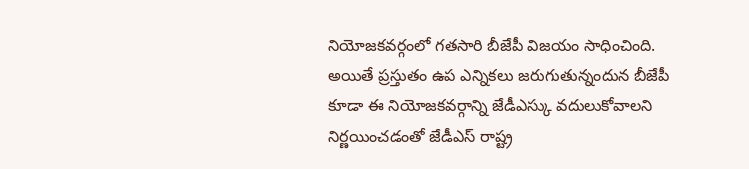నియోజకవర్గంలో గతసారి బీజేపీ విజయం సాధించింది. అయితే ప్రస్తుతం ఉప ఎన్నికలు జరుగుతున్నందున బీజేపీ కూడా ఈ నియోజకవర్గాన్ని జేడీఎస్కు వదులుకోవాలని నిర్ణయించడంతో జేడీఎస్ రాష్ట్ర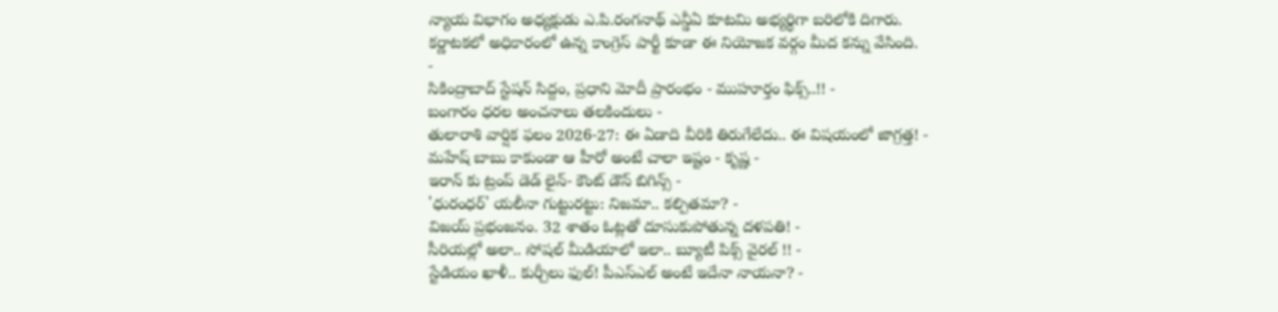న్యాయ విభాగం అధ్యక్షుడు ఎ.పి.రంగనాథ్ ఎన్డీఏ కూటమి అభ్యర్థిగా బరిలోకి దిగారు. కర్ణాటకలో అధికారంలో ఉన్న కాంగ్రెస్ పార్టీ కూడా ఈ నియోజక వర్గం మీద కన్ను వేసింది.
-
సికింద్రాబాద్ స్టేషన్ సిద్దం, ప్రధాని మోదీ ప్రారంభం - ముహూర్తం ఫిక్స్..!! -
బంగారం ధరల అంచనాలు తలకిందులు -
తులారాశి వార్షిక ఫలం 2026-27: ఈ ఏడాది వీరికి తిరుగేలేదు.. ఈ విషయంలో జాగ్రత్త! -
మహేష్ బాబు కాకుండా ఆ హీరో అంటే చాలా ఇష్టం - కృష్ణ -
ఇరాన్ కు ట్రంప్ డెడ్ లైన్- కౌంట్ డౌన్ బిగిన్స్ -
'ధురంధర్' యలీనా గుట్టురట్టు: నిజమా.. కల్పితమా? -
విజయ్ ప్రభంజనం. 32 శాతం ఓట్లతో దూసుకుపోతున్న దళపతి! -
సీరియల్లో అలా.. సోషల్ మీడియాలో ఇలా.. బ్యూటీ పిక్స్ వైరల్ !! -
స్టేడియం ఖాళీ.. కుర్చీలు ఫుల్! పీఎస్ఎల్ అంటే ఇదేనా నాయనా? -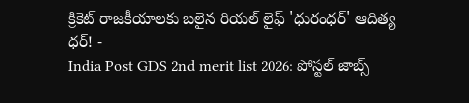క్రికెట్ రాజకీయాలకు బలైన రియల్ లైఫ్ 'ధురంధర్' ఆదిత్య ధర్! -
India Post GDS 2nd merit list 2026: పోస్టల్ జాబ్స్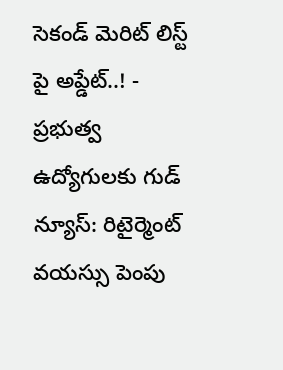సెకండ్ మెరిట్ లిస్ట్ పై అప్డేట్..! -
ప్రభుత్వ ఉద్యోగులకు గుడ్ న్యూస్: రిటైర్మెంట్ వయస్సు పెంపు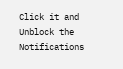Click it and Unblock the Notifications